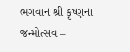ભગવાન શ્રી કૃષ્ણના જન્મોત્સવ –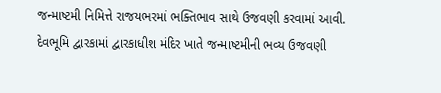જન્માષ્ટમી નિમિત્તે રાજયભરમાં ભક્તિભાવ સાથે ઉજવણી કરવામાં આવી. દેવભૂમિ દ્વારકામાં દ્વારકાધીશ મંદિર ખાતે જન્માષ્ટમીની ભવ્ય ઉજવણી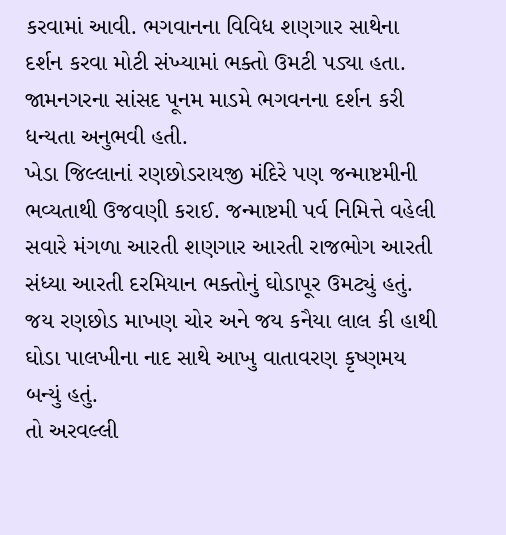કરવામાં આવી. ભગવાનના વિવિધ શણગાર સાથેના દર્શન કરવા મોટી સંખ્યામાં ભક્તો ઉમટી પડ્યા હતા. જામનગરના સાંસદ પૂનમ માડમે ભગવનના દર્શન કરી ધન્યતા અનુભવી હતી.
ખેડા જિલ્લાનાં રણછોડરાયજી મંદિરે પણ જન્માષ્ટમીની ભવ્યતાથી ઉજવણી કરાઈ. જન્માષ્ટમી પર્વ નિમિત્તે વહેલી સવારે મંગળા આરતી શણગાર આરતી રાજભોગ આરતી સંધ્યા આરતી દરમિયાન ભક્તોનું ઘોડાપૂર ઉમટ્યું હતું. જય રણછોડ માખણ ચોર અને જય કનૈયા લાલ કી હાથી ઘોડા પાલખીના નાદ સાથે આખુ વાતાવરણ કૃષ્ણમય બન્યું હતું.
તો અરવલ્લી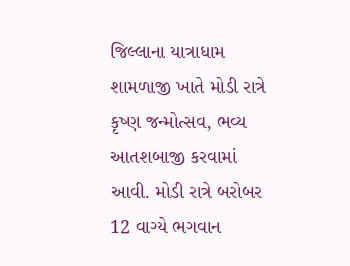જિલ્લાના યાત્રાધામ શામળાજી ખાતે મોડી રાત્રે કૃષ્ણ જન્મોત્સવ, ભવ્ય આતશબાજી કરવામાં આવી. મોડી રાત્રે બરોબર 12 વાગ્યે ભગવાન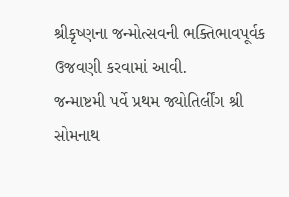શ્રીકૃષ્ણના જન્મોત્સવની ભક્તિભાવપૂર્વક ઉજવણી કરવામાં આવી.
જન્માષ્ટમી પર્વે પ્રથમ જ્યોતિર્લીંગ શ્રી સોમનાથ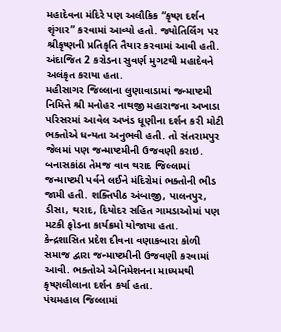મહાદેવના મંદિરે પણ અલૌકિક “કૃષ્ણ દર્શન શૃંગાર” કરવામાં આવ્યો હતો. જ્યોતિર્લિંગ પર શ્રીકૃષ્ણની પ્રતિકૃતિ તૈયાર કરવામાં આવી હતી. અંદાજિત 2 કરોડના સુવર્ણ મુગટથી મહાદેવને અલંકૃત કરાયા હતા.
મહીસાગર જિલ્લાના લુણાવાડામાં જન્માષ્ટમી નિમિત્તે શ્રી મનોહર નાથજી મહારાજના અખાડા પરિસરમાં આવેલ અખંડ ધૂણીના દર્શન કરી મોટી ભક્તોએ ધન્યતા અનુભવી હતી. તો સંતરામપુર જેલમાં પણ જન્માષ્ટમીની ઉજવણી કરાઇ.
બનાસકાંઠા તેમજ વાવ થરાદ જિલ્લામાં જન્માષ્ટમી પર્વને લઈને મંદિરોમાં ભક્તોની ભીડ જામી હતી. શક્તિપીઠ અંબાજી, પાલનપુર, ડીસા, થરાદ, દિયોદર સહિત ગામડાઓમાં પણ મટકી ફોડના કાર્યક્રમો યોજાયા હતા.
કેન્દ્રશાસિત પ્રદેશ દીવના વણાકબારા કોળી સમાજ દ્વારા જન્માષ્ટમીની ઉજવણી કરવામાં આવી. ભક્તોએ એનિમેશનના માધ્યમથી કૃષ્ણલીલાના દર્શન કર્યા હતા.
પંચમહાલ જિલ્લામાં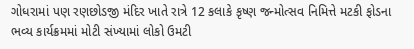ગોધરામાં પણ રણછોડજી મંદિર ખાતે રાત્રે 12 કલાકે કૃષ્ણ જન્મોત્સવ નિમિત્તે મટકી ફોડના ભવ્ય કાર્યક્રમમાં મોટી સંખ્યામાં લોકો ઉમટી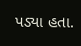પડ્યા હતા.